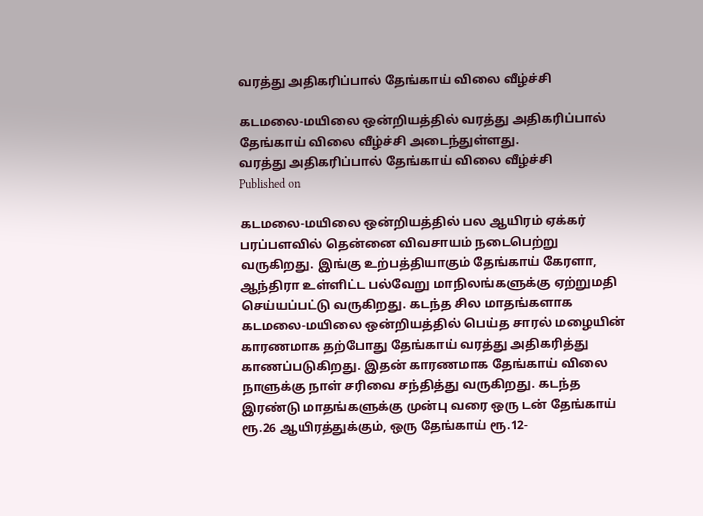வரத்து அதிகரிப்பால் தேங்காய் விலை வீழ்ச்சி

கடமலை-மயிலை ஒன்றியத்தில் வரத்து அதிகரிப்பால் தேங்காய் விலை வீழ்ச்சி அடைந்துள்ளது.
வரத்து அதிகரிப்பால் தேங்காய் விலை வீழ்ச்சி
Published on

கடமலை-மயிலை ஒன்றியத்தில் பல ஆயிரம் ஏக்கர் பரப்பளவில் தென்னை விவசாயம் நடைபெற்று வருகிறது. இங்கு உற்பத்தியாகும் தேங்காய் கேரளா, ஆந்திரா உள்ளிட்ட பல்வேறு மாநிலங்களுக்கு ஏற்றுமதி செய்யப்பட்டு வருகிறது. கடந்த சில மாதங்களாக கடமலை-மயிலை ஒன்றியத்தில் பெய்த சாரல் மழையின் காரணமாக தற்போது தேங்காய் வரத்து அதிகரித்து காணப்படுகிறது. இதன் காரணமாக தேங்காய் விலை நாளுக்கு நாள் சரிவை சந்தித்து வருகிறது. கடந்த இரண்டு மாதங்களுக்கு முன்பு வரை ஒரு டன் தேங்காய் ரூ.26 ஆயிரத்துக்கும், ஒரு தேங்காய் ரூ.12-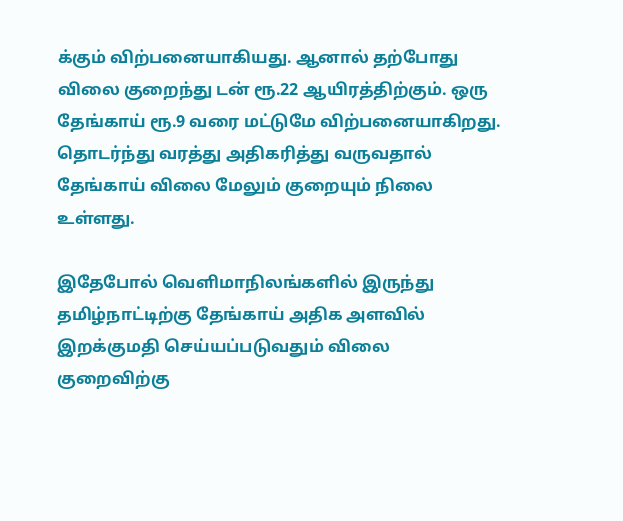க்கும் விற்பனையாகியது. ஆனால் தற்போது விலை குறைந்து டன் ரூ.22 ஆயிரத்திற்கும். ஒரு தேங்காய் ரூ.9 வரை மட்டுமே விற்பனையாகிறது. தொடர்ந்து வரத்து அதிகரித்து வருவதால் தேங்காய் விலை மேலும் குறையும் நிலை உள்ளது.

இதேபோல் வெளிமாநிலங்களில் இருந்து தமிழ்நாட்டிற்கு தேங்காய் அதிக அளவில் இறக்குமதி செய்யப்படுவதும் விலை குறைவிற்கு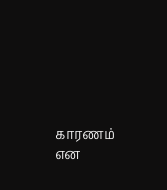காரணம் என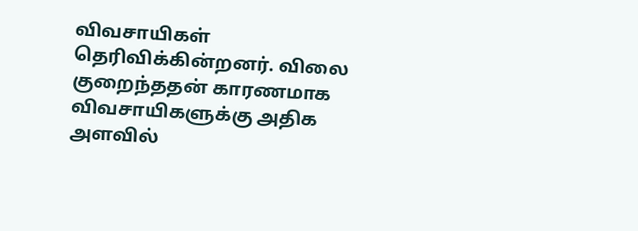விவசாயிகள் தெரிவிக்கின்றனர். விலை குறைந்ததன் காரணமாக விவசாயிகளுக்கு அதிக அளவில்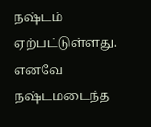நஷ்டம் ஏற்பட்டுள்ளது. எனவே நஷ்டமடைந்த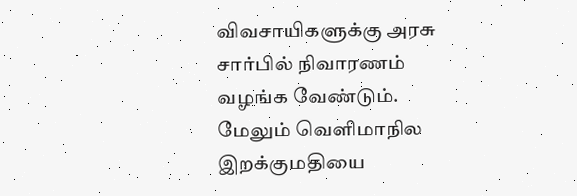விவசாயிகளுக்கு அரசு சார்பில் நிவாரணம் வழங்க வேண்டும். மேலும் வெளிமாநில இறக்குமதியை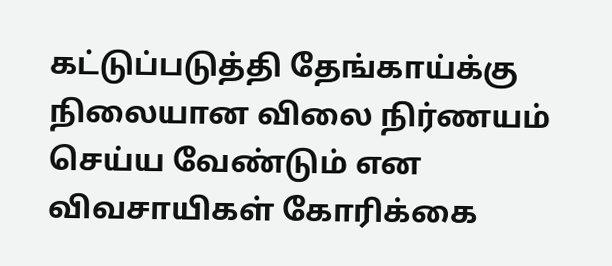கட்டுப்படுத்தி தேங்காய்க்கு நிலையான விலை நிர்ணயம் செய்ய வேண்டும் என விவசாயிகள் கோரிக்கை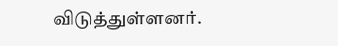விடுத்துள்ளனர்.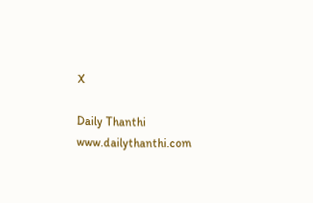X

Daily Thanthi
www.dailythanthi.com